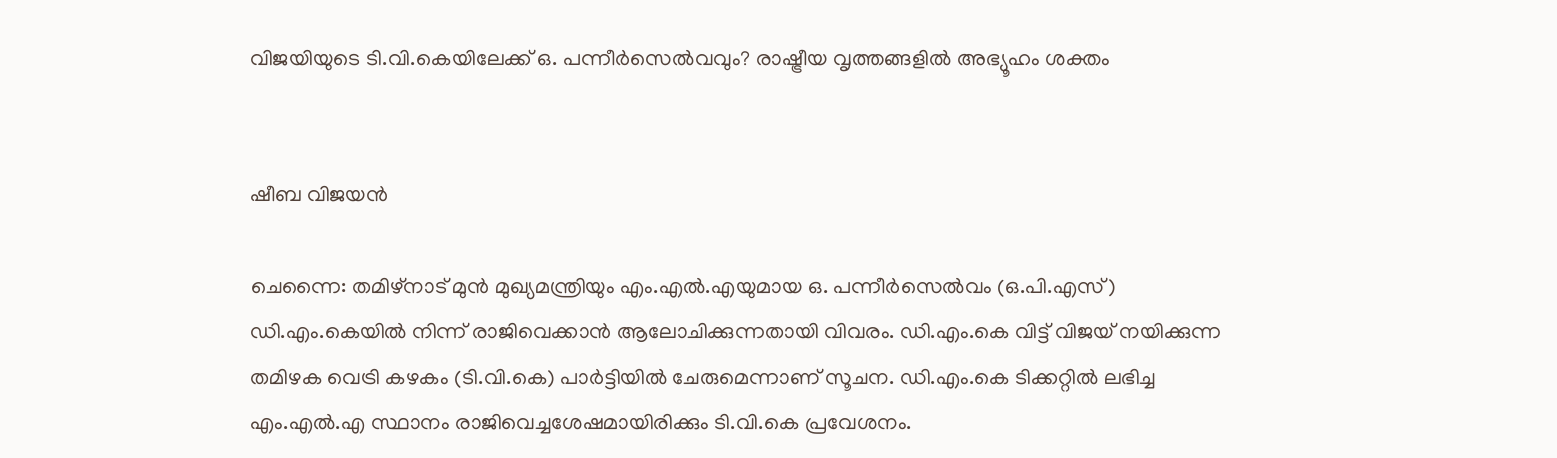വിജയിയുടെ ടി.വി.കെയിലേക്ക് ഒ. പന്നീർസെൽവവും? രാഷ്ട്രീയ വൃത്തങ്ങളിൽ അഭ്യൂഹം ശക്തം


ഷീബ വിജയൻ

ചെന്നൈ: തമിഴ്നാട് മുൻ മുഖ്യമന്ത്രിയും എം.എൽ.എയുമായ ഒ. പന്നീർസെൽവം (ഒ.പി.എസ്) ഡി.എം.കെയിൽ നിന്ന് രാജിവെക്കാൻ ആലോചിക്കുന്നതായി വിവരം. ഡി.എം.കെ വിട്ട് വിജയ് നയിക്കുന്ന തമിഴക വെട്രി കഴകം (ടി.വി.കെ) പാർട്ടിയിൽ ചേരുമെന്നാണ് സൂചന. ഡി.എം.കെ ടിക്കറ്റിൽ ലഭിച്ച എം.എൽ.എ സ്ഥാനം രാജിവെച്ചശേഷമായിരിക്കും ടി.വി.കെ പ്രവേശനം.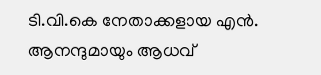ടി.വി.കെ നേതാക്കളായ എൻ. ആനന്ദുമായും ആധവ്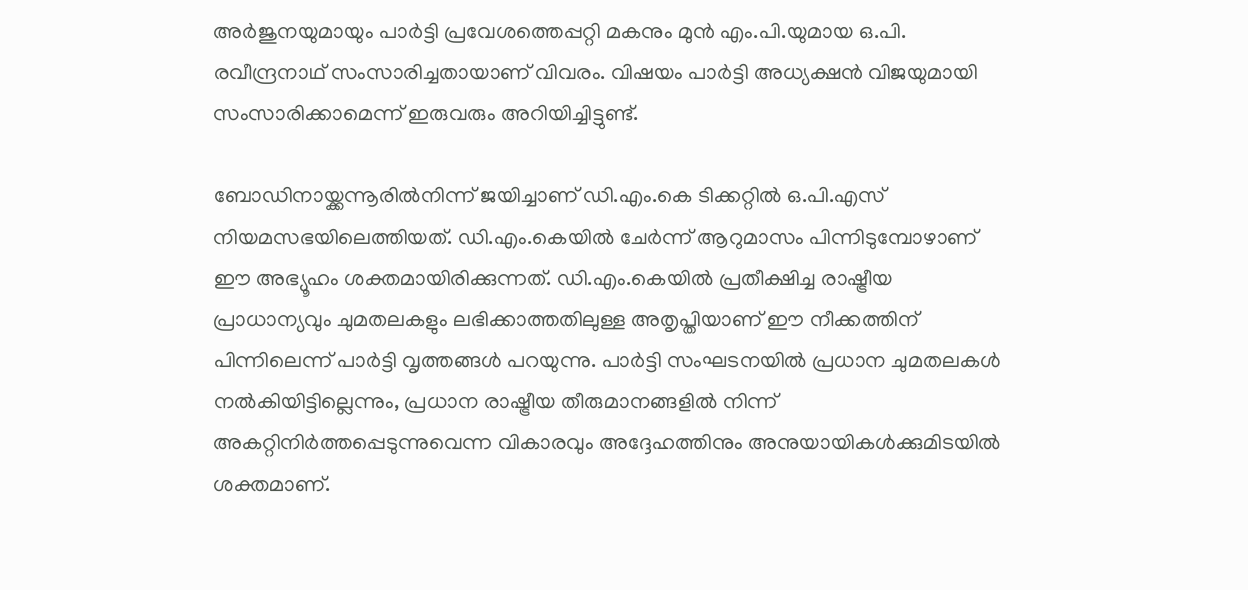അർജുനയുമായും പാർട്ടി പ്രവേശത്തെപ്പറ്റി മകനും മുൻ എം.പി.യുമായ ഒ.പി. രവീന്ദ്രനാഥ് സംസാരിച്ചതായാണ് വിവരം. വിഷയം പാർട്ടി അധ്യക്ഷൻ വിജയുമായി സംസാരിക്കാമെന്ന് ഇരുവരും അറിയിച്ചിട്ടുണ്ട്.

ബോഡിനായ്ക്കന്നൂരിൽനിന്ന് ജയിച്ചാണ് ഡി.എം.കെ ടിക്കറ്റിൽ ഒ.പി.എസ് നിയമസഭയിലെത്തിയത്. ഡി.എം.കെയിൽ ചേർന്ന് ആറുമാസം പിന്നിടുമ്പോഴാണ് ഈ അഭ്യൂഹം ശക്തമായിരിക്കുന്നത്. ഡി.എം.കെയിൽ പ്രതീക്ഷിച്ച രാഷ്ട്രീയ പ്രാധാന്യവും ചുമതലകളും ലഭിക്കാത്തതിലുള്ള അതൃപ്തിയാണ് ഈ നീക്കത്തിന് പിന്നിലെന്ന് പാർട്ടി വൃത്തങ്ങൾ പറയുന്നു. പാർട്ടി സംഘടനയിൽ പ്രധാന ചുമതലകൾ നൽകിയിട്ടില്ലെന്നും, പ്രധാന രാഷ്ട്രീയ തീരുമാനങ്ങളിൽ നിന്ന് അകറ്റിനിർത്തപ്പെടുന്നുവെന്ന വികാരവും അദ്ദേഹത്തിനും അനുയായികൾക്കുമിടയിൽ ശക്തമാണ്.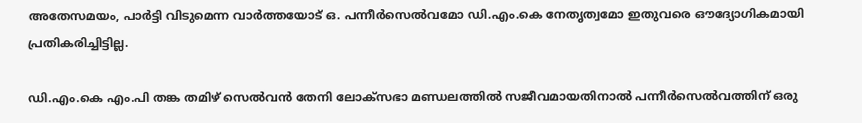അതേസമയം, പാർട്ടി വിടുമെന്ന വാർത്തയോട് ഒ. പന്നീർസെൽവമോ ഡി.എം.കെ നേതൃത്വമോ ഇതുവരെ ഔദ്യോഗികമായി പ്രതികരിച്ചിട്ടില്ല.

ഡി.എം.കെ എം.പി തങ്ക തമിഴ് സെൽവൻ തേനി ലോക്‌സഭാ മണ്ഡലത്തിൽ സജീവമായതിനാൽ പന്നീർസെൽവത്തിന് ഒരു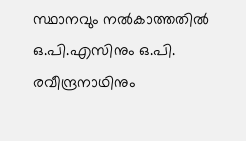സ്ഥാനവും നൽകാത്തതിൽ ഒ.പി.എസിനും ഒ.പി. രവീന്ദ്രനാഥിനും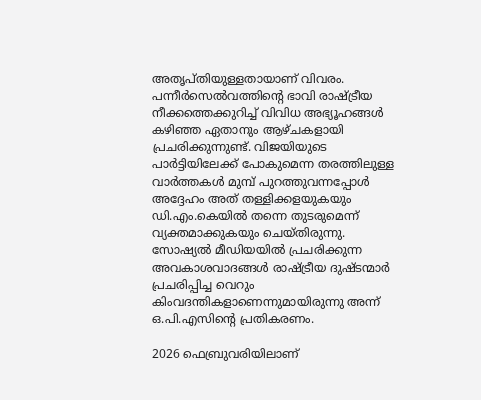അതൃപ്തിയുള്ളതായാണ് വിവരം. പന്നീർസെൽവത്തിന്റെ ഭാവി രാഷ്ട്രീയ നീക്കത്തെക്കുറിച്ച് വിവിധ അഭ്യൂഹങ്ങൾ കഴിഞ്ഞ ഏതാനും ആഴ്ചകളായി പ്രചരിക്കുന്നുണ്ട്. വിജയിയുടെ പാർട്ടിയിലേക്ക് പോകുമെന്ന തരത്തിലുള്ള വാർത്തകൾ മുമ്പ് പുറത്തുവന്നപ്പോൾ അദ്ദേഹം അത് തള്ളിക്കളയുകയും ഡി.എം.കെയിൽ തന്നെ തുടരുമെന്ന് വ്യക്തമാക്കുകയും ചെയ്തിരുന്നു. സോഷ്യൽ മീഡിയയിൽ പ്രചരിക്കുന്ന അവകാശവാദങ്ങൾ രാഷ്ട്രീയ ദുഷ്ടന്മാർ പ്രചരിപ്പിച്ച വെറും കിംവദന്തികളാണെന്നുമായിരുന്നു അന്ന് ഒ.പി.എസിന്റെ പ്രതികരണം.

2026 ഫെബ്രുവരിയിലാണ്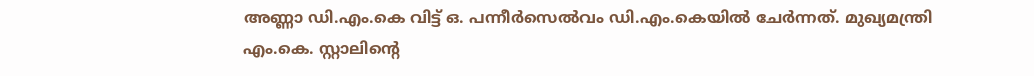അണ്ണാ ഡി.എം.കെ വിട്ട് ഒ. പന്നീർസെൽവം ഡി.എം.കെയിൽ ചേർന്നത്. മുഖ്യമന്ത്രി എം.കെ. സ്റ്റാലിന്റെ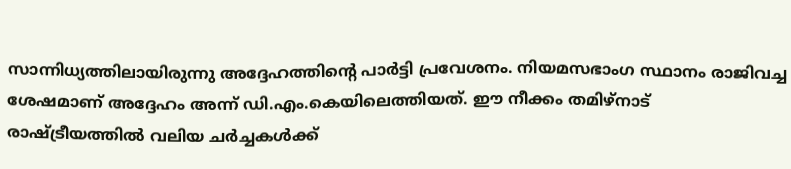സാന്നിധ്യത്തിലായിരുന്നു അദ്ദേഹത്തിന്റെ പാർട്ടി പ്രവേശനം. നിയമസഭാംഗ സ്ഥാനം രാജിവച്ച ശേഷമാണ് അദ്ദേഹം അന്ന് ഡി.എം.കെയിലെത്തിയത്. ഈ നീക്കം തമിഴ്നാട് രാഷ്ട്രീയത്തിൽ വലിയ ചർച്ചകൾക്ക്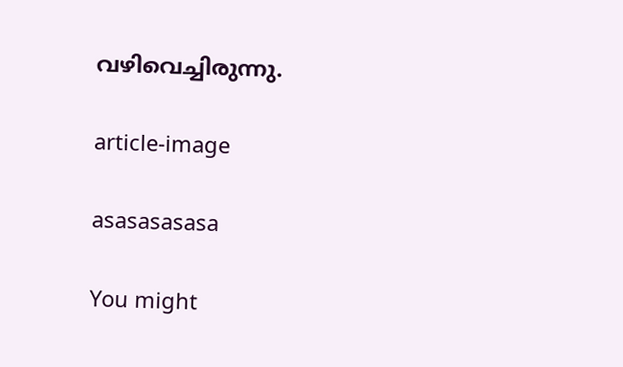വഴിവെച്ചിരുന്നു.

article-image

asasasasasa

You might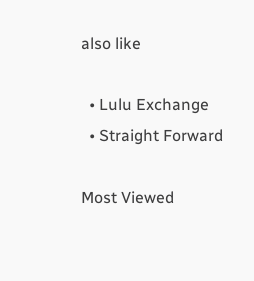also like

  • Lulu Exchange
  • Straight Forward

Most Viewed